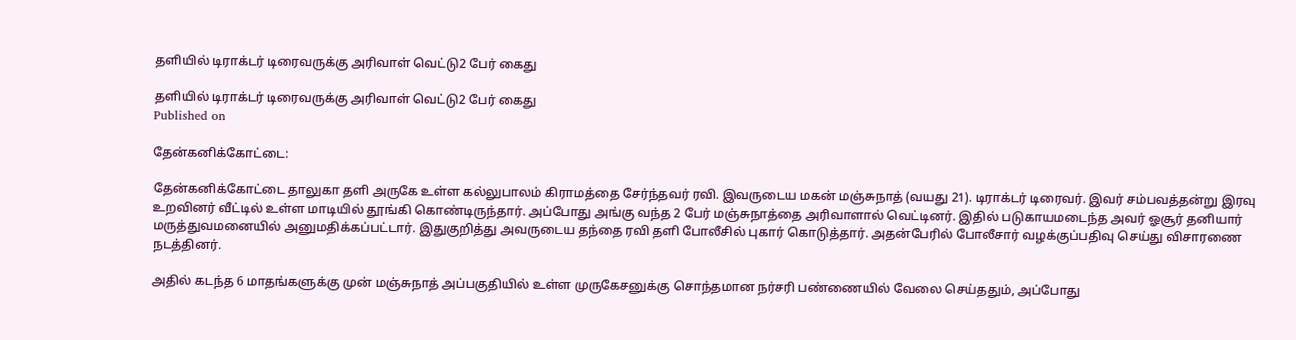தளியில் டிராக்டர் டிரைவருக்கு அரிவாள் வெட்டு2 பேர் கைது

தளியில் டிராக்டர் டிரைவருக்கு அரிவாள் வெட்டு2 பேர் கைது
Published on

தேன்கனிக்கோட்டை:

தேன்கனிக்கோட்டை தாலுகா தளி அருகே உள்ள கல்லுபாலம் கிராமத்தை சேர்ந்தவர் ரவி. இவருடைய மகன் மஞ்சுநாத் (வயது 21). டிராக்டர் டிரைவர். இவர் சம்பவத்தன்று இரவு உறவினர் வீட்டில் உள்ள மாடியில் தூங்கி கொண்டிருந்தார். அப்போது அங்கு வந்த 2 பேர் மஞ்சுநாத்தை அரிவாளால் வெட்டினர். இதில் படுகாயமடைந்த அவர் ஓசூர் தனியார் மருத்துவமனையில் அனுமதிக்கப்பட்டார். இதுகுறித்து அவருடைய தந்தை ரவி தளி போலீசில் புகார் கொடுத்தார். அதன்பேரில் போலீசார் வழக்குப்பதிவு செய்து விசாரணை நடத்தினர்.

அதில் கடந்த 6 மாதங்களுக்கு முன் மஞ்சுநாத் அப்பகுதியில் உள்ள முருகேசனுக்கு சொந்தமான நர்சரி பண்ணையில் வேலை செய்ததும், அப்போது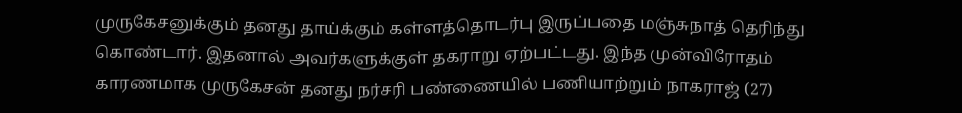முருகேசனுக்கும் தனது தாய்க்கும் கள்ளத்தொடர்பு இருப்பதை மஞ்சுநாத் தெரிந்து கொண்டார். இதனால் அவர்களுக்குள் தகராறு ஏற்பட்டது. இந்த முன்விரோதம் காரணமாக முருகேசன் தனது நர்சரி பண்ணையில் பணியாற்றும் நாகராஜ் (27)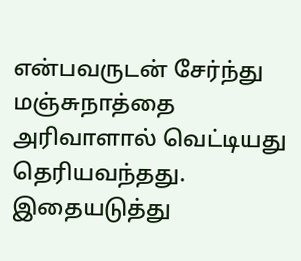என்பவருடன் சேர்ந்து மஞ்சுநாத்தை அரிவாளால் வெட்டியது தெரியவந்தது. இதையடுத்து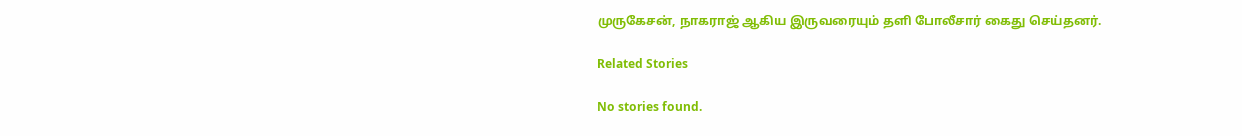முருகேசன், நாகராஜ் ஆகிய இருவரையும் தளி போலீசார் கைது செய்தனர்.

Related Stories

No stories found.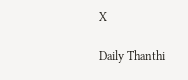X

Daily Thanthi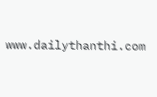www.dailythanthi.com